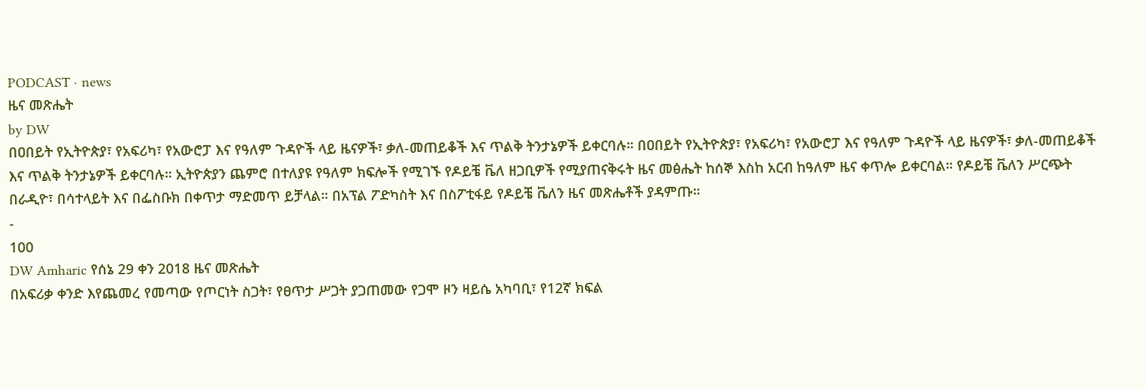PODCAST · news
ዜና መጽሔት
by DW
በዐበይት የኢትዮጵያ፣ የአፍሪካ፣ የአውሮፓ እና የዓለም ጉዳዮች ላይ ዜናዎች፣ ቃለ-መጠይቆች እና ጥልቅ ትንታኔዎች ይቀርባሉ። በዐበይት የኢትዮጵያ፣ የአፍሪካ፣ የአውሮፓ እና የዓለም ጉዳዮች ላይ ዜናዎች፣ ቃለ-መጠይቆች እና ጥልቅ ትንታኔዎች ይቀርባሉ። ኢትዮጵያን ጨምሮ በተለያዩ የዓለም ክፍሎች የሚገኙ የዶይቼ ቬለ ዘጋቢዎች የሚያጠናቅሩት ዜና መፅሔት ከሰኞ እስከ አርብ ከዓለም ዜና ቀጥሎ ይቀርባል። የዶይቼ ቬለን ሥርጭት በራዲዮ፣ በሳተላይት እና በፌስቡክ በቀጥታ ማድመጥ ይቻላል። በአፕል ፖድካስት እና በስፖቲፋይ የዶይቼ ቬለን ዜና መጽሔቶች ያዳምጡ።
-
100
DW Amharic የሰኔ 29 ቀን 2018 ዜና መጽሔት
በአፍሪቃ ቀንድ እየጨመረ የመጣው የጦርነት ስጋት፣ የፀጥታ ሥጋት ያጋጠመው የጋሞ ዞን ዛይሴ አካባቢ፣ የ12ኛ ክፍል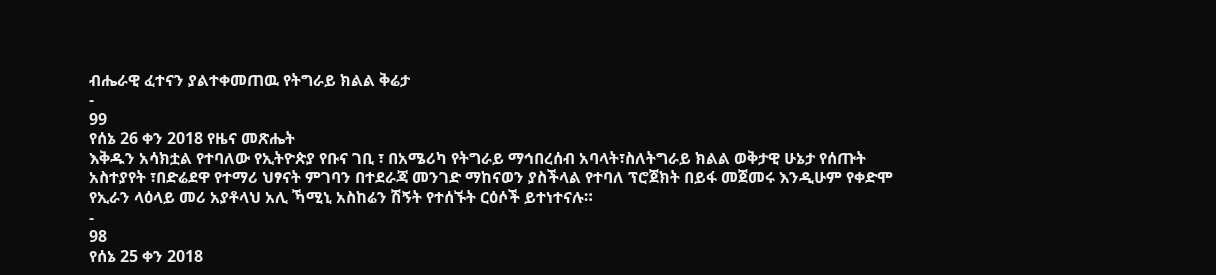ብሔራዊ ፈተናን ያልተቀመጠዉ የትግራይ ክልል ቅሬታ
-
99
የሰኔ 26 ቀን 2018 የዜና መጽሔት
እቅዱን አሳክቷል የተባለው የኢትዮጵያ የቡና ገቢ ፣ በአሜሪካ የትግራይ ማኅበረሰብ አባላት፣ስለትግራይ ክልል ወቅታዊ ሁኔታ የሰጡት አስተያየት ፣በድሬደዋ የተማሪ ህፃናት ምገባን በተደራጃ መንገድ ማከናወን ያስችላል የተባለ ፕሮጀክት በይፋ መጀመሩ እንዲሁም የቀድሞ የኢራን ላዕላይ መሪ አያቶላህ አሊ ኻሚኒ አስከሬን ሽኝት የተሰኙት ርዕሶች ይተነተናሉ።
-
98
የሰኔ 25 ቀን 2018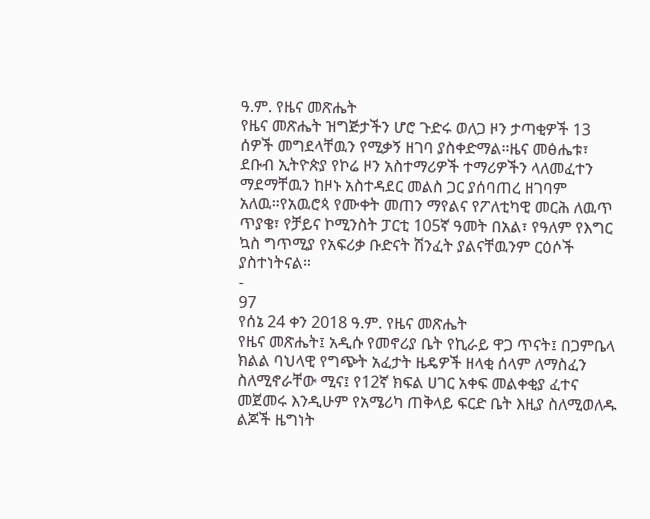ዓ.ም. የዜና መጽሔት
የዜና መጽሔት ዝግጅታችን ሆሮ ጉድሩ ወለጋ ዞን ታጣቂዎች 13 ሰዎች መግደላቸዉን የሚቃኝ ዘገባ ያስቀድማል።ዜና መፅሔቱ፣ ደቡብ ኢትዮጵያ የኮሬ ዞን አስተማሪዎች ተማሪዎችን ላለመፈተን ማደማቸዉን ከዞኑ አስተዳደር መልስ ጋር ያሰባጠረ ዘገባም አለዉ።የአዉሮጳ የሙቀት መጠን ማየልና የፖለቲካዊ መርሕ ለዉጥ ጥያቄ፣ የቻይና ኮሚንስት ፓርቲ 105ኛ ዓመት በአል፣ የዓለም የእግር ኳስ ግጥሚያ የአፍሪቃ ቡድናት ሽንፈት ያልናቸዉንም ርዕሶች ያስተነትናል።
-
97
የሰኔ 24 ቀን 2018 ዓ.ም. የዜና መጽሔት
የዜና መጽሔት፤ አዲሱ የመኖሪያ ቤት የኪራይ ዋጋ ጥናት፤ በጋምቤላ ክልል ባህላዊ የግጭት አፈታት ዜዴዎች ዘላቂ ሰላም ለማስፈን ስለሚኖራቸው ሚና፤ የ12ኛ ክፍል ሀገር አቀፍ መልቀቂያ ፈተና መጀመሩ እንዲሁም የአሜሪካ ጠቅላይ ፍርድ ቤት እዚያ ስለሚወለዱ ልጆች ዜግነት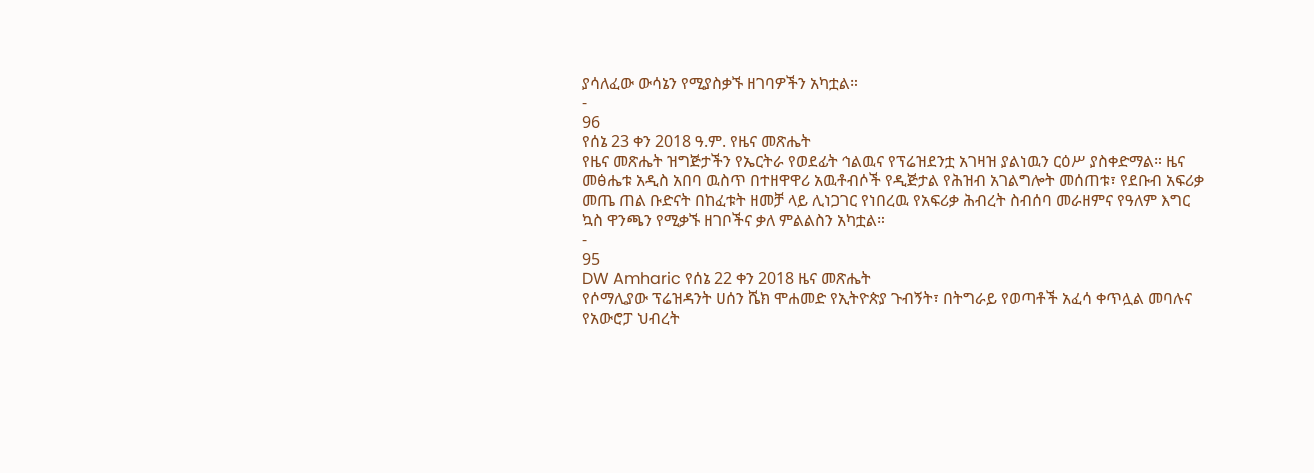ያሳለፈው ውሳኔን የሚያስቃኙ ዘገባዎችን አካቷል።
-
96
የሰኔ 23 ቀን 2018 ዓ.ም. የዜና መጽሔት
የዜና መጽሔት ዝግጅታችን የኤርትራ የወደፊት ኅልዉና የፕሬዝደንቷ አገዛዝ ያልነዉን ርዕሥ ያስቀድማል። ዜና መፅሔቱ አዲስ አበባ ዉስጥ በተዘዋዋሪ አዉቶብሶች የዲጅታል የሕዝብ አገልግሎት መሰጠቱ፣ የደቡብ አፍሪቃ መጤ ጠል ቡድናት በከፈቱት ዘመቻ ላይ ሊነጋገር የነበረዉ የአፍሪቃ ሕብረት ስብሰባ መራዘምና የዓለም እግር ኳስ ዋንጫን የሚቃኙ ዘገቦችና ቃለ ምልልስን አካቷል።
-
95
DW Amharic የሰኔ 22 ቀን 2018 ዜና መጽሔት
የሶማሊያው ፕሬዝዳንት ሀሰን ሼክ ሞሐመድ የኢትዮጵያ ጉብኝት፣ በትግራይ የወጣቶች አፈሳ ቀጥሏል መባሉና የአውሮፓ ህብረት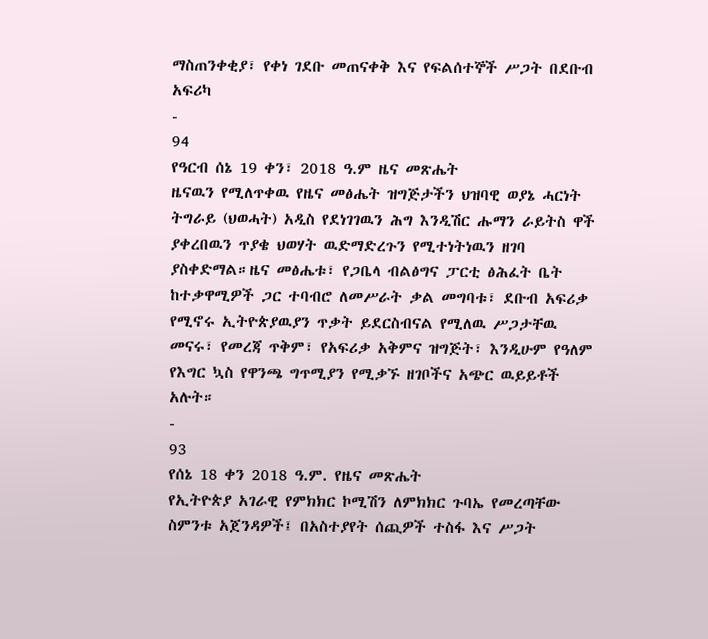ማስጠንቀቂያ፣ የቀነ ገደቡ መጠናቀቅ እና የፍልሰተኞች ሥጋት በደቡብ አፍሪካ
-
94
የዓርብ ሰኔ 19 ቀን፣ 2018 ዓ.ም ዜና መጽሔት
ዜናዉን የሚለጥቀዉ የዜና መፅሔት ዝግጅታችን ህዝባዊ ወያኔ ሓርነት ትግራይ (ህወሓት) አዲስ የደነገገዉን ሕግ እንዲሽር ሑማን ራይትስ ዋች ያቀረበዉን ጥያቄ ህወሃት ዉድማድረጉን የሚተነትነዉን ዘገባ ያስቀድማል።ዜና መፅሔቱ፣ የጋቤላ ብልፅግና ፓርቲ ፅሕፈት ቤት ከተቃዋሚዎች ጋር ተባብሮ ለመሥራት ቃል መግባቱ፣ ደቡብ አፍሪቃ የሚኖሩ ኢትዮጵያዉያን ጥቃት ይደርስብናል የሚለዉ ሥጋታቸዉ መናሩ፣ የመረጃ ጥቅም፣ የአፍሪቃ አቅምና ዝግጅት፣ እንዲሁም የዓለም የእግር ኳስ የዋንጫ ግጥሚያን የሚቃኙ ዘገቦችና አጭር ዉይይቶች አሉት።
-
93
የሰኔ 18 ቀን 2018 ዓ.ም. የዜና መጽሔት
የኢትዮጵያ አገራዊ የምክክር ኮሚሽን ለምክክር ጉባኤ የመረጣቸው ስምንቱ አጀንዳዎች፤ በአስተያየት ሰጪዎች ተስፋ እና ሥጋት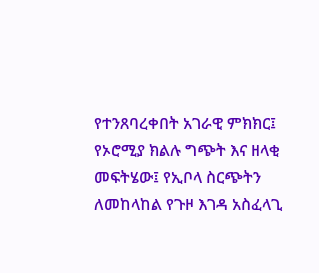የተንጸባረቀበት አገራዊ ምክክር፤ የኦሮሚያ ክልሉ ግጭት እና ዘላቂ መፍትሄው፤ የኢቦላ ስርጭትን ለመከላከል የጉዞ እገዳ አስፈላጊ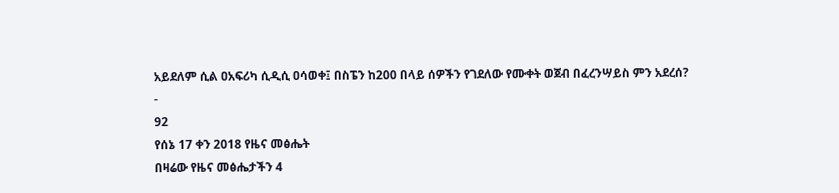አይደለም ሲል ዐአፍሪካ ሲዲሲ ዐሳወቀ፤ በስፔን ከ200 በላይ ሰዎችን የገደለው የሙቀት ወጀብ በፈረንሣይስ ምን አደረሰ?
-
92
የሰኔ 17 ቀን 2018 የዜና መፅሔት
በዛሬው የዜና መፅሔታችን 4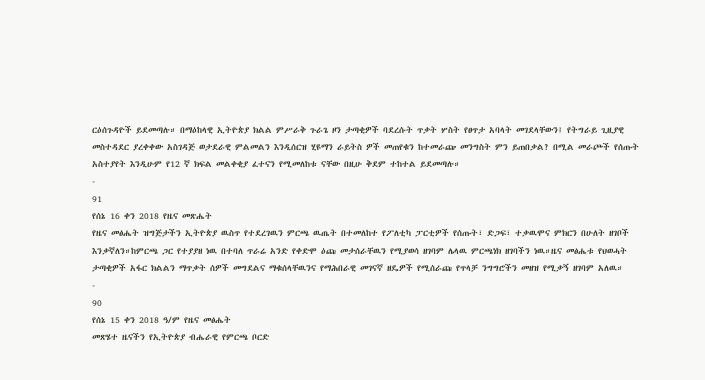ርዕሰጉዳዮች ይደመጣሉ። በማዕከላዊ ኢትዮጵያ ክልል ምሥራቅ ጉራጌ ዞን ታጣቂዎች ባደረሱት ጥቃት ሦስት የፀጥታ አባላት መገደላቸውን፤ የትግራይ ጊዚያዊ መስተዳደር ያረቀቀው አስገዳጅ ወታደራዊ ምልመልን እንዲሰርዝ ሂዩማን ራይትስ ዎች መጠየቁን ከተመራጬ መንግስት ምን ይጠበቃል? በሚል መራጮች የሰጡት አስተያየት እንዲሁም የ12 ኛ ክፍል መልቀቂያ ፈተናን የሚመለከቱ ናቸው በዚሁ ቅደም ተከተል ይደመጣሉ።
-
91
የሰኔ 16 ቀን 2018 የዜና መጽሔት
የዜና መፅሔት ዝግጅታችን ኢትዮጵያ ዉስጥ የተደረገዉን ምርጫ ዉጤት በተመለከተ የፖለቲካ ፓርቲዎች የሰጡት፣ ድጋፍ፣ ተቃዉሞና ምክርን በሁለት ዘገቦች እንቃኛለን።ከምርጫ ጋር የተያያዘ ነዉ በተባለ ጥራሬ አንድ የቀድሞ ዕጩ መታሰራቸዉን የሚያወሳ ዘገባም ሌላዉ ምርጫነክ ዘገባችን ነዉ።ዜና መፅሔቱ የህወሓት ታጣቂዎች አፋር ክልልን ማጥቃት ሰዎች መግደልና ማቁሰላቸዉንና የማሕበራዊ መገናኛ ዘዴዎች የሚሰራጩ የጥላቻ ንግግሮችን መዘዝ የሚቃኝ ዘገባም አለዉ።
-
90
የሰኔ 15 ቀን 2018 ዓ/ም የዜና መፅሔት
መጽሄተ ዜናችን የኢትዮጵያ ብሔራዊ የምርጫ ቦርድ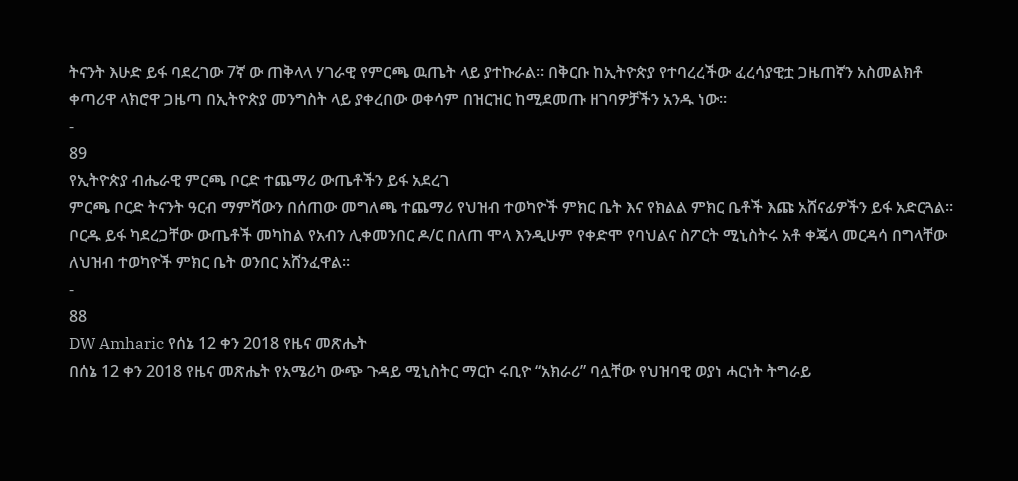ትናንት እሁድ ይፋ ባደረገው 7ኛ ው ጠቅላላ ሃገራዊ የምርጫ ዉጤት ላይ ያተኩራል። በቅርቡ ከኢትዮጵያ የተባረረችው ፈረሳያዊቷ ጋዜጠኛን አስመልክቶ ቀጣሪዋ ላክሮዋ ጋዜጣ በኢትዮጵያ መንግስት ላይ ያቀረበው ወቀሳም በዝርዝር ከሚደመጡ ዘገባዎቻችን አንዱ ነው።
-
89
የኢትዮጵያ ብሔራዊ ምርጫ ቦርድ ተጨማሪ ውጤቶችን ይፋ አደረገ
ምርጫ ቦርድ ትናንት ዓርብ ማምሻውን በሰጠው መግለጫ ተጨማሪ የህዝብ ተወካዮች ምክር ቤት እና የክልል ምክር ቤቶች እጩ አሸናፊዎችን ይፋ አድርጓል፡፡ቦርዱ ይፋ ካደረጋቸው ውጤቶች መካከል የአብን ሊቀመንበር ዶ/ር በለጠ ሞላ እንዲሁም የቀድሞ የባህልና ስፖርት ሚኒስትሩ አቶ ቀጄላ መርዳሳ በግላቸው ለህዝብ ተወካዮች ምክር ቤት ወንበር አሸንፈዋል።
-
88
DW Amharic የሰኔ 12 ቀን 2018 የዜና መጽሔት
በሰኔ 12 ቀን 2018 የዜና መጽሔት የአሜሪካ ውጭ ጉዳይ ሚኒስትር ማርኮ ሩቢዮ “አክራሪ” ባሏቸው የህዝባዊ ወያነ ሓርነት ትግራይ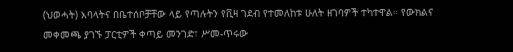(ህወሓት) አባላትና በቤተሰቦቻቸው ላይ የጣሉትን የቪዛ ገደብ የተመለከቱ ሁለት ዘገባዎች ተካተዋል። የውክልና መቀመጫ ያገኙ ፓርቲዎች ቀጣይ መንገድ፣ ሥመ-ጥሩው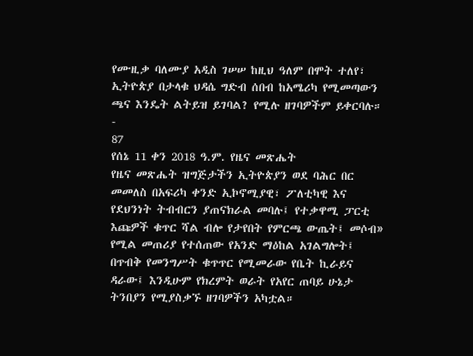የሙዚቃ ባለሙያ አዲስ ገሠሠ ከዚህ ዓለም በሞት ተለየ፣ ኢትዮጵያ በታላቁ ህዳሴ ግድብ ሰበብ ከአሜሪካ የሚመጣውን ጫና እንዴት ልትይዝ ይገባል? የሚሉ ዘገባዎችም ይቀርባሉ።
-
87
የሰኔ 11 ቀን 2018 ዓ.ም. የዜና መጽሔት
የዜና መጽሔት ዝግጅታችን ኢትዮጵያን ወደ ባሕር በር መመለስ በአፍሪካ ቀንድ ኢኮኖሚያዊ፣ ፖለቲካዊ እና የደህንነት ትብብርን ያጠናክራል መባሉ፤ የተቃዋሚ ፓርቲ እጩዎች ቁጥር ሻል ብሎ የታየበት የምርጫ ውጤት፤ መሶብ» የሚል መጠሪያ የተሰጠው የአንድ ማዕከል አገልግሎት፤ በጥብቅ የመንግሥት ቁጥጥር የሚመራው የቤት ኪራይና ዳራው፤ እንዲሁም የክረምት ወራት የአየር ጠባይ ሁኔታ ትንበያን የሚያስቃኙ ዘገባዎችን አካቷል።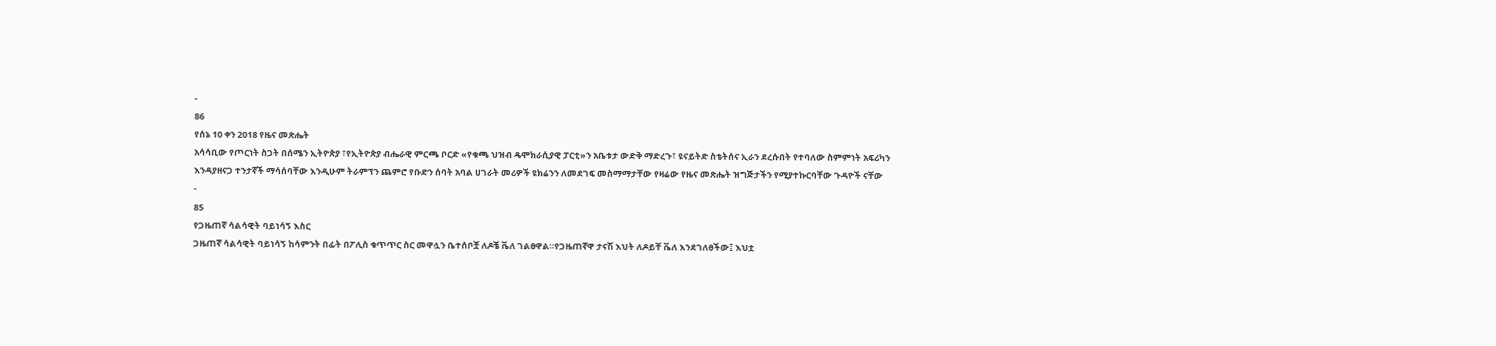-
86
የሰኔ 10 ቀን 2018 የዜና መጽሔት
አሳሳቢው የጦርነት ስጋት በሰሜን ኢትዮጵያ ፣የኢትዮጵያ ብሔራዊ ምርጫ ቦርድ «የቁጫ ህዝብ ዴሞክራሲያዊ ፓርቲ»ን አቤቱታ ውድቅ ማድረጉ፣ ዩናይትድ ስቴትሰና ኢራን ደረሱበት የተባለው ስምምነት አፍሪካን እንዳያዘናጋ ተንታኛች ማሳሰባቸው እንዲሁም ትራምፕን ጨምሮ የቡድን ሰባት አባል ሀገራት መሪዎች ዩክሬንን ለመደገፍ መስማማታቸው የዛሬው የዜና መጽሔት ዝግጅታችን የሚያተኩርባቸው ጉዳዮች ናቸው
-
85
የጋዜጠኛ ሳልሳዊት ባይነሳኝ እስር
ጋዜጠኛ ሳልሳዊት ባይነሳኝ ከሳምንት በፊት በፖሊስ ቁጥጥር ስር መዋሏን ቤተሰቦቿ ለዶቼ ቬለ ገልፀዋል።የጋዜጠኛዋ ታናሽ እህት ለዶይቸ ቬለ እንደገለፀችው፤ እህቷ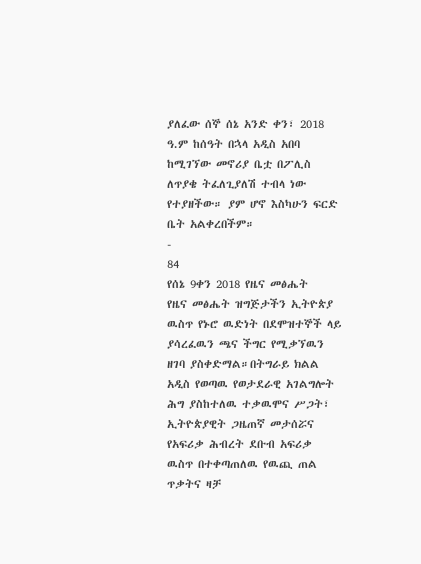ያለፈው ሰኞ ሰኔ አንድ ቀን፣ 2018 ዓ.ም ከሰዓት በኋላ አዲስ አበባ ከሚገኘው መኖሪያ ቤቷ በፖሊስ ለጥያቄ ትፈለጊያለሽ ተብላ ነው የተያዘችው። ያም ሆኖ እስካሁን ፍርድ ቤት አልቀረበችም።
-
84
የሰኔ 9ቀን 2018 የዜና መፅሔት
የዜና መፅሔት ዝግጅታችን ኢትዮጵያ ዉስጥ የኑሮ ዉድነት በደሞዝተኞች ላይ ያሳረፈዉን ጫና ችግር የሚቃኘዉን ዘገባ ያስቀድማል።በትግራይ ክልል አዲስ የወጣዉ የወታደራዊ አገልግሎት ሕግ ያስከተለዉ ተቃዉሞና ሥጋት፣ ኢትዮጵያዊት ጋዜጠኛ መታሰሯና የአፍሪቃ ሕብረት ደቡብ አፍሪቃ ዉስጥ በተቀጣጠለዉ የዉጪ ጠል ጥቃትና ዛቻ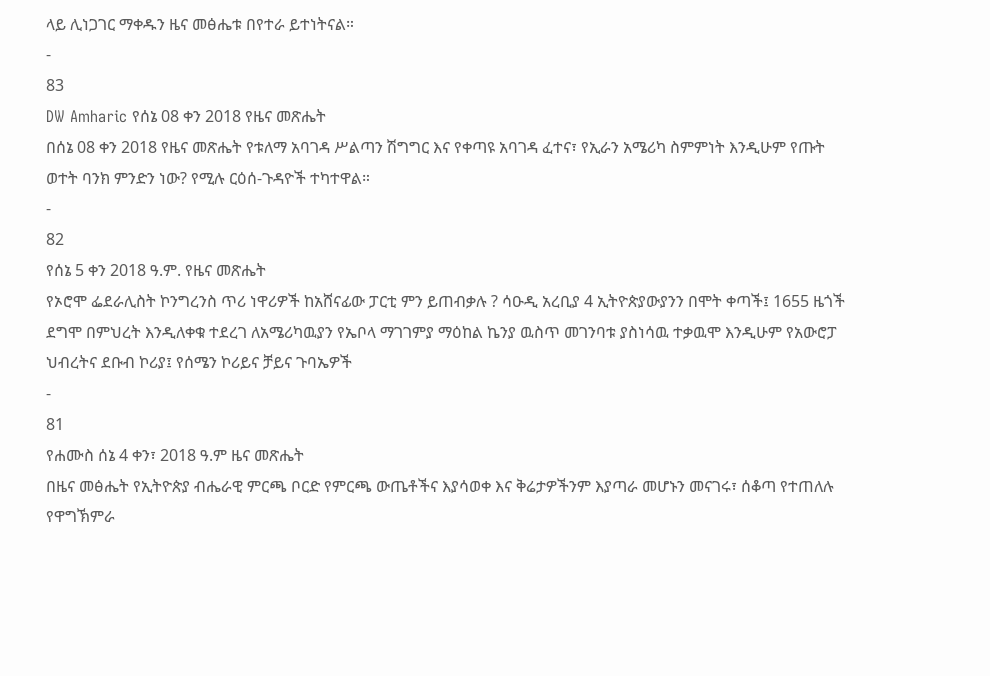ላይ ሊነጋገር ማቀዱን ዜና መፅሔቱ በየተራ ይተነትናል።
-
83
DW Amharic የሰኔ 08 ቀን 2018 የዜና መጽሔት
በሰኔ 08 ቀን 2018 የዜና መጽሔት የቱለማ አባገዳ ሥልጣን ሽግግር እና የቀጣዩ አባገዳ ፈተና፣ የኢራን አሜሪካ ስምምነት እንዲሁም የጡት ወተት ባንክ ምንድን ነው? የሚሉ ርዕሰ-ጉዳዮች ተካተዋል።
-
82
የሰኔ 5 ቀን 2018 ዓ.ም. የዜና መጽሔት
የኦሮሞ ፌደራሊስት ኮንግረንስ ጥሪ ነዋሪዎች ከአሸናፊው ፓርቲ ምን ይጠብቃሉ ? ሳዑዲ አረቢያ 4 ኢትዮጵያውያንን በሞት ቀጣች፤ 1655 ዜጎች ደግሞ በምህረት እንዲለቀቁ ተደረገ ለአሜሪካዉያን የኤቦላ ማገገምያ ማዕከል ኬንያ ዉስጥ መገንባቱ ያስነሳዉ ተቃዉሞ እንዲሁም የአውሮፓ ህብረትና ደቡብ ኮሪያ፤ የሰሜን ኮሪይና ቻይና ጉባኤዎች
-
81
የሐሙስ ሰኔ 4 ቀን፣ 2018 ዓ.ም ዜና መጽሔት
በዜና መፅሔት የኢትዮጵያ ብሔራዊ ምርጫ ቦርድ የምርጫ ውጤቶችና እያሳወቀ እና ቅሬታዎችንም እያጣራ መሆኑን መናገሩ፣ ሰቆጣ የተጠለሉ የዋግኽምራ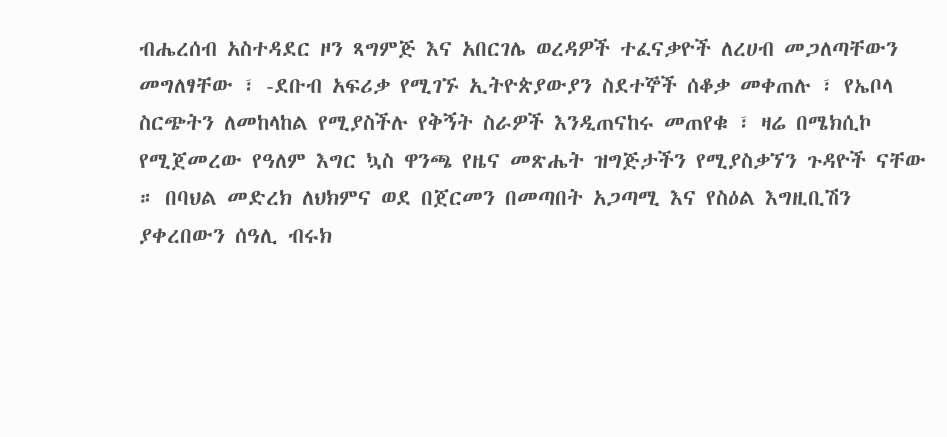ብሔረሰብ አስተዳደር ዞን ጻግምጅ እና አበርገሌ ወረዳዎች ተፈናቃዮች ለረሀብ መጋለጣቸውን መግለፃቸው ፣ -ደቡብ አፍሪቃ የሚገኙ ኢትዮጵያውያን ስደተኞች ሰቆቃ መቀጠሉ ፣ የኤቦላ ስርጭትን ለመከላከል የሚያስችሉ የቅኝት ስራዎች እንዲጠናከሩ መጠየቁ ፣ ዛሬ በሜክሲኮ የሚጀመረው የዓለም እግር ኳስ ዋንጫ የዜና መጽሔት ዝግጅታችን የሚያስቃኘን ጉዳዮች ናቸው ። በባህል መድረክ ለህክምና ወደ በጀርመን በመጣበት አጋጣሚ እና የስዕል እግዚቢሽን ያቀረበውን ሰዓሊ ብሩክ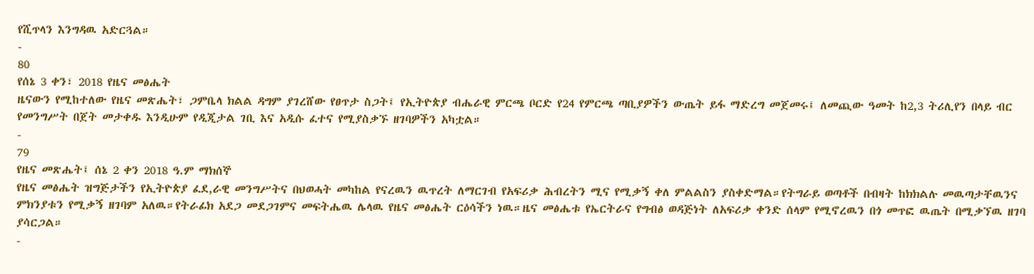የሺጥላን እንግዳዉ አድርጓል።
-
80
የሰኔ 3 ቀን፣ 2018 የዜና መፅሔት
ዜናውን የሚከተለው የዜና መጽሔት፣ ጋምቤላ ክልል ዳግም ያገረሸው የፀጥታ ስጋት፤ የኢትዮጵያ ብሔራዊ ምርጫ ቦርድ የ24 የምርጫ ጣቢያዎችን ውጤት ይፋ ማድረግ መጀመሩ፤ ለመጪው ዓመት ከ2,3 ትሪሊየን በላይ ብር የመንግሥት በጀት መታቀዱ እንዲሁም የዲጂታል ገቢ እና አዲሱ ፈተና የሚያስቃኙ ዘገባዎችን አካቷል።
-
79
የዜና መጽሔት፤ ሰኔ 2 ቀን 2018 ዓ.ም ማክሰኞ
የዜና መፅሔት ዝግጅታችን የኢትዮጵያ ፈደ,ራዊ መንግሥትና በህወሓት መካከል የናረዉን ዉጥረት ለማርገብ የአፍሪቃ ሕብረትን ሚና የሚቃኝ ቀለ ምልልስን ያስቀድማል።የትግራይ ወጣቶች በብዛት ከክክልሉ መዉጣታቸዉንና ምክንያቱን የሚቃኝ ዘገባም አለዉ።የትራፊክ አደጋ መደጋገምና መፍትሔዉ ሌላዉ የዜና መፅሔት ርዕሳችን ነዉ።ዜና መፅሔቱ የኤርትራና የግብፅ ወዳጅነት ለአፍሪቃ ቀንድ ሰላም የሚኖረዉን በጎ መጥፎ ዉጤት በሚቃኘዉ ዘገባ ያሳርጋል።
-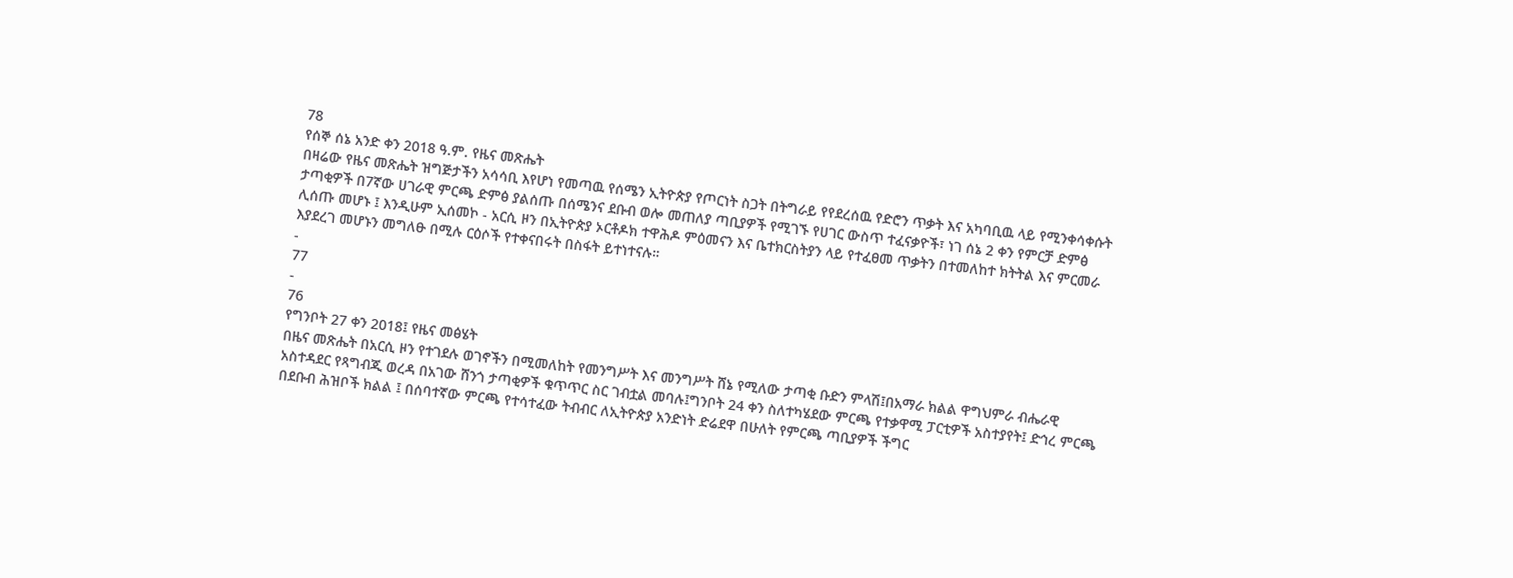78
የሰኞ ሰኔ አንድ ቀን 2018 ዓ.ም. የዜና መጽሔት
በዛሬው የዜና መጽሔት ዝግጅታችን አሳሳቢ እየሆነ የመጣዉ የሰሜን ኢትዮጵያ የጦርነት ስጋት በትግራይ የየደረሰዉ የድሮን ጥቃት እና አካባቢዉ ላይ የሚንቀሳቀሱት ታጣቂዎች በ7ኛው ሀገራዊ ምርጫ ድምፅ ያልሰጡ በሰሜንና ደቡብ ወሎ መጠለያ ጣቢያዎች የሚገኙ የሀገር ውስጥ ተፈናቃዮች፣ ነገ ሰኔ 2 ቀን የምርቻ ድምፅ ሊሰጡ መሆኑ ፤ እንዲሁም ኢሰመኮ - አርሲ ዞን በኢትዮጵያ ኦርቶዶክ ተዋሕዶ ምዕመናን እና ቤተክርስትያን ላይ የተፈፀመ ጥቃትን በተመለከተ ክትትል እና ምርመራ እያደረገ መሆኑን መግለፁ በሚሉ ርዕሶች የተቀናበሩት በስፋት ይተነተናሉ።
-
77
-
76
የግንቦት 27 ቀን 2018፤ የዜና መፅሄት
በዜና መጽሔት በአርሲ ዞን የተገደሉ ወገኖችን በሚመለከት የመንግሥት እና መንግሥት ሸኔ የሚለው ታጣቂ ቡድን ምላሽ፤በአማራ ክልል ዋግህምራ ብሔራዊ አስተዳደር የጻግብጂ ወረዳ በአገው ሸንጎ ታጣቂዎች ቁጥጥር ስር ገብቷል መባሉ፤ግንቦት 24 ቀን ስለተካሄደው ምርጫ የተቃዋሚ ፓርቲዎች አስተያየት፤ ድኅረ ምርጫ በደቡብ ሕዝቦች ክልል ፤ በሰባተኛው ምርጫ የተሳተፈው ትብብር ለኢትዮጵያ አንድነት ድሬደዋ በሁለት የምርጫ ጣቢያዎች ችግር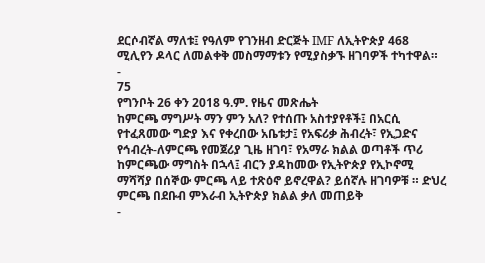ደርሶብኛል ማለቱ፤ የዓለም የገንዘብ ድርጅት IMF ለኢትዮጵያ 468 ሚሊየን ዶላር ለመልቀቅ መስማማቱን የሚያስቃኙ ዘገባዎች ተካተዋል።
-
75
የግንቦት 26 ቀን 2018 ዓ.ም. የዜና መጽሔት
ከምርጫ ማግሥት ማን ምን አለ? የተሰጡ አስተያየቶች፤ በአርሲ የተፈጸመው ግድያ እና የቀረበው አቤቱታ፤ የአፍሪቃ ሕብረት፣ የኢጋድና የኅብረት-ለምርጫ የመጀሪያ ጊዜ ዘገባ፣ የአማራ ክልል ወጣቶች ጥሪ ከምርጫው ማግስት በኋላ፤ ብርን ያዳከመው የኢትዮጵያ የኢኮኖሚ ማሻሻያ በሰኞው ምርጫ ላይ ተጽዕኖ ይኖረዋል? ይሰኛሉ ዘገባዎቹ ። ድህረ ምርጫ በደቡብ ምእራብ ኢትዮጵያ ክልል ቃለ መጠይቅ
-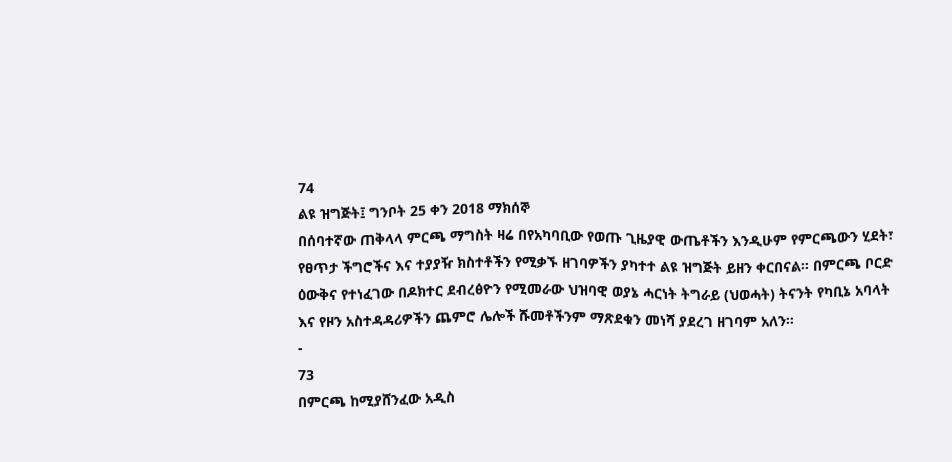74
ልዩ ዝግጅት፤ ግንቦት 25 ቀን 2018 ማክሰኞ
በሰባተኛው ጠቅላላ ምርጫ ማግስት ዛሬ በየአካባቢው የወጡ ጊዜያዊ ውጤቶችን እንዲሁም የምርጫውን ሂደት፣ የፀጥታ ችግሮችና እና ተያያዥ ክስተቶችን የሚቃኙ ዘገባዎችን ያካተተ ልዩ ዝግጅት ይዘን ቀርበናል። በምርጫ ቦርድ ዕውቅና የተነፈገው በዶክተር ደብረፅዮን የሚመራው ህዝባዊ ወያኔ ሓርነት ትግራይ (ህወሓት) ትናንት የካቢኔ አባላት እና የዞን አስተዳዳሪዎችን ጨምሮ ሌሎች ሹመቶችንም ማጽደቁን መነሻ ያደረገ ዘገባም አለን።
-
73
በምርጫ ከሚያሸንፈው አዲስ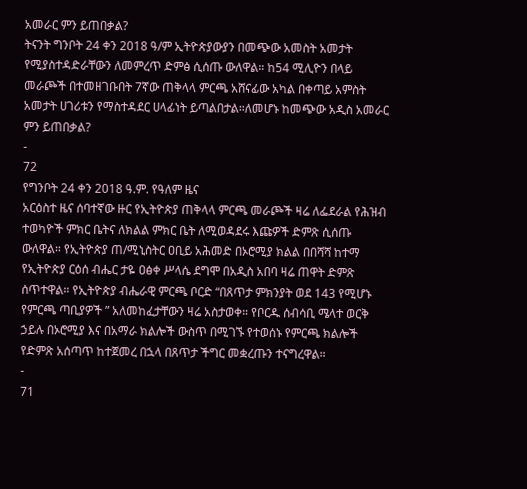አመራር ምን ይጠበቃል?
ትናንት ግንቦት 24 ቀን 2018 ዓ/ም ኢትዮጵያውያን በመጭው አመስት አመታት የሚያስተዳድራቸውን ለመምረጥ ድምፅ ሲሰጡ ውለዋል። ከ54 ሚሊዮን በላይ መራጮች በተመዘገቡበት 7ኛው ጠቅላላ ምርጫ አሸናፊው አካል በቀጣይ አምስት አመታት ሀገሪቱን የማስተዳደር ሀላፊነት ይጣልበታል።ለመሆኑ ከመጭው አዲስ አመራር ምን ይጠበቃል?
-
72
የግንቦት 24 ቀን 2018 ዓ.ም. የዓለም ዜና
አርዕስተ ዜና ሰባተኛው ዙር የኢትዮጵያ ጠቅላላ ምርጫ መራጮች ዛሬ ለፌደራል የሕዝብ ተወካዮች ምክር ቤትና ለክልል ምክር ቤት ለሚወዳደሩ እጩዎች ድምጽ ሲሰጡ ውለዋል። የኢትዮጵያ ጠ/ሚኒስትር ዐቢይ አሕመድ በኦሮሚያ ክልል በበሻሻ ከተማ የኢትዮጵያ ርዕሰ ብሔር ታዬ ዐፅቀ ሥላሴ ደግሞ በአዲስ አበባ ዛሬ ጠዋት ድምጽ ሰጥተዋል። የኢትዮጵያ ብሔራዊ ምርጫ ቦርድ “በጸጥታ ምክንያት ወደ 143 የሚሆኑ የምርጫ ጣቢያዎች ” አለመከፈታቸውን ዛሬ አስታወቀ። የቦርዱ ሰብሳቢ ሜላተ ወርቅ ኃይሉ በኦሮሚያ እና በአማራ ክልሎች ውስጥ በሚገኙ የተወሰኑ የምርጫ ክልሎች የድምጽ አሰጣጥ ከተጀመረ በኋላ በጸጥታ ችግር መቋረጡን ተናግረዋል።
-
71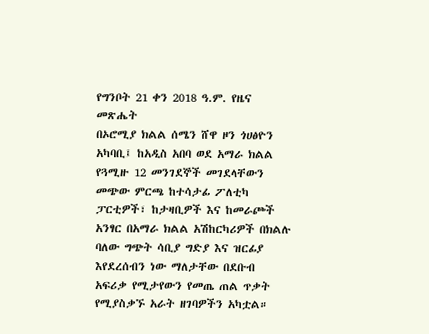የግንቦት 21 ቀን 2018 ዓ.ም. የዜና መጽሔት
በኦሮሚያ ክልል ሰሜን ሸዋ ዞን ጎሀፅዮን አካባቢ፤ ከአዲስ አበባ ወደ አማራ ክልል የጓሚዙ 12 መንገደኞች መገደላቸውን መጭው ምርጫ ከተሳታፊ ፖለቲካ ፓርቲዎች፣ ከታዛቢዎች እና ከመራጮች አንፃር በአማራ ክልል አሽከርካሪዎች በክልሉ ባለው ግጭት ሳቢያ ግድያ እና ዝርፊያ እየደረሰብን ነው ማለታቸው በደቡብ አፍሪቃ የሚታየውን የመጤ ጠል ጥቃት የሚያስቃኙ አራት ዘገባዎችን አካቷል።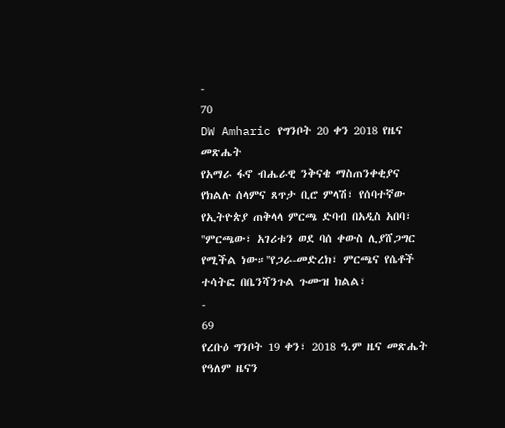-
70
DW Amharic የግንቦት 20 ቀን 2018 የዜና መጽሔት
የአማራ ፋኖ ብሔራዊ ንቅናቄ ማስጠንቀቂያና የክልሉ ሰላምና ጸጥታ ቢሮ ምላሽ፣ የሰባተኛው የኢትዮጵያ ጠቅላላ ምርጫ ድባብ በአዲስ አበባ፣ ''ምርጫው፣ አገሪቱን ወደ ባሰ ቀውስ ሊያሸጋግር የሚችል ነው።''የጋራ-መድረክ፣ ምርጫና የሴቶች ተሳትፎ በቤንሻንጉል ጉሙዝ ክልል፣
-
69
የረቡዕ ግንቦት 19 ቀን፣ 2018 ዓ.ም ዜና መጽሔት
የዓለም ዜናን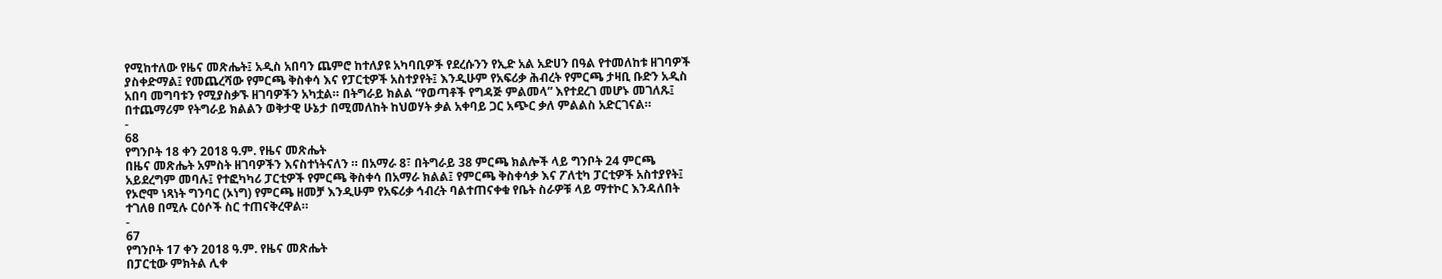የሚከተለው የዜና መጽሔት፤ አዲስ አበባን ጨምሮ ከተለያዩ አካባቢዎች የደረሱንን የኢድ አል አድሀን በዓል የተመለከቱ ዘገባዎች ያስቀድማል፤ የመጨረሻው የምርጫ ቅስቀሳ እና የፓርቲዎች አስተያየት፤ እንዲሁም የአፍሪቃ ሕብረት የምርጫ ታዛቢ ቡድን አዲስ አበባ መግባቱን የሚያስቃኙ ዘገባዎችን አካቷል። በትግራይ ክልል “የወጣቶች የግዳጅ ምልመላ” እየተደረገ መሆኑ መገለጹ፤ በተጨማሪም የትግራይ ክልልን ወቅታዊ ሁኔታ በሚመለከት ከህወሃት ቃል አቀባይ ጋር አጭር ቃለ ምልልስ አድርገናል።
-
68
የግንቦት 18 ቀን 2018 ዓ.ም. የዜና መጽሔት
በዜና መጽሔት አምስት ዘገባዎችን እናስተነትናለን ። በአማራ 8፣ በትግራይ 38 ምርጫ ክልሎች ላይ ግንቦት 24 ምርጫ አይደረግም መባሉ፤ የተፎካካሪ ፓርቲዎች የምርጫ ቅስቀሳ በአማራ ክልል፤ የምርጫ ቅስቀሳቃ እና ፖለቲካ ፓርቲዎች አስተያየት፤ የኦሮሞ ነጻነት ግንባር (ኦነግ) የምርጫ ዘመቻ እንዲሁም የአፍሪቃ ኅብረት ባልተጠናቀቁ የቤት ስራዎቹ ላይ ማተኮር እንዳለበት ተገለፀ በሚሉ ርዕሶች ስር ተጠናቅረዋል።
-
67
የግንቦት 17 ቀን 2018 ዓ.ም. የዜና መጽሔት
በፓርቲው ምክትል ሊቀ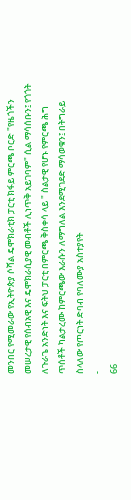መንበር የሚመራው የኢትዮጵያ ሶሻል ዴሞክራቲክ ፓርቲ ክፋይ ምርጫ ቦርድ "የዜጎችን መሠረታዊ የሰብአዊ እና ዴሞክራሲያዊ መብቶች ሊነጥቅ አይገባም" ሲል ማሳሰቡን፤ የጎጎት ለጉራጌ አንድነት እና ፍትህ ፓርቲ በምርጫ ቅስቀሳ ላይ " ስልታዊ የሆኑ የምርጫ ሕግ ጥሰቶች ካልታረሙ ከምርጫው እራሱን ለማግለል እንደሚገደድ ማሳወቁን፤ በትግራይ ስላለው የጦርነት ድባብ የባለሙያ አስተያየት
-
66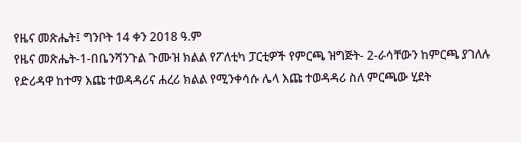የዜና መጽሔት፤ ግንቦት 14 ቀን 2018 ዓ.ም
የዜና መጽሔት-1-በቤንሻንጉል ጉሙዝ ክልል የፖለቲካ ፓርቲዎች የምርጫ ዝግጅት- 2-ራሳቸውን ከምርጫ ያገለሉ የድሪዳዋ ከተማ እጩ ተወዳዳሪና ሐረሪ ክልል የሚንቀሳሱ ሌላ እጩ ተወዳዳሪ ስለ ምርጫው ሂደት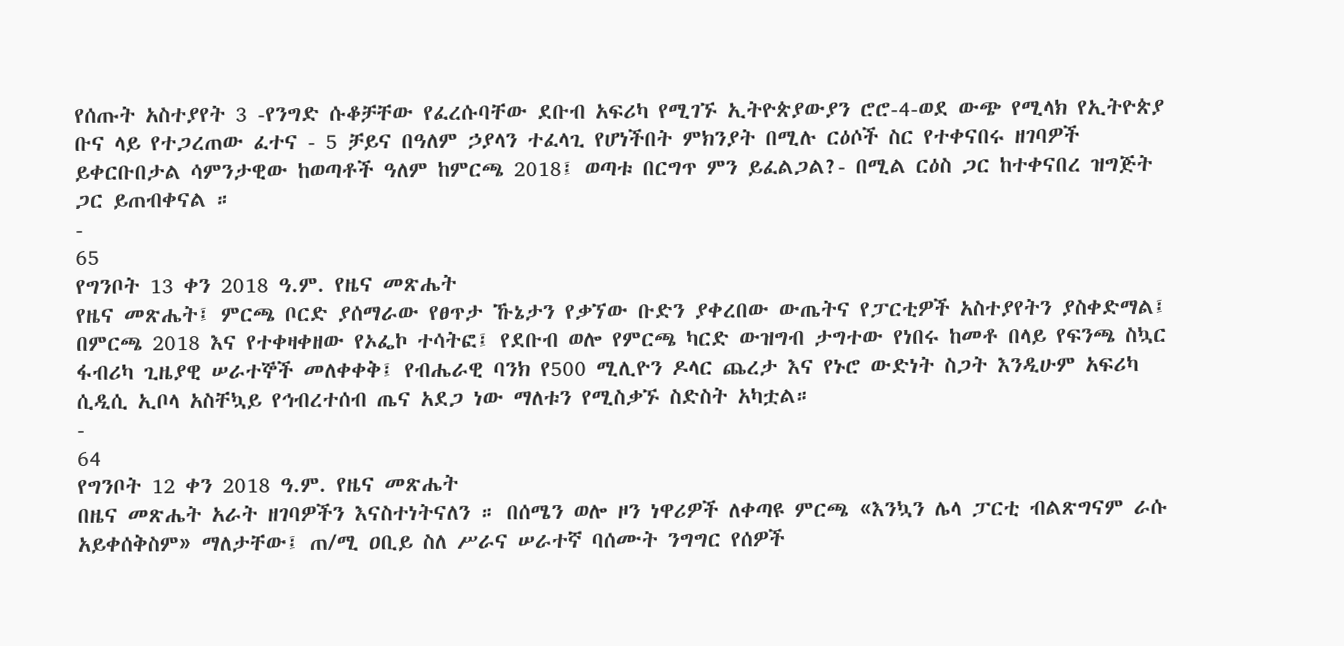የሰጡት አስተያየት 3 -የንግድ ሱቆቻቸው የፈረሱባቸው ደቡብ አፍሪካ የሚገኙ ኢትዮጵያውያን ሮሮ-4-ወደ ውጭ የሚላክ የኢትዮጵያ ቡና ላይ የተጋረጠው ፈተና - 5 ቻይና በዓለም ኃያላን ተፈላጊ የሆነችበት ምክንያት በሚሉ ርዕሶች ስር የተቀናበሩ ዘገባዎች ይቀርቡበታል ሳምንታዊው ከወጣቶች ዓለም ከምርጫ 2018፤ ወጣቱ በርግጥ ምን ይፈልጋል?- በሚል ርዕስ ጋር ከተቀናበረ ዝግጅት ጋር ይጠብቀናል ።
-
65
የግንቦት 13 ቀን 2018 ዓ.ም. የዜና መጽሔት
የዜና መጽሔት፤ ምርጫ ቦርድ ያሰማራው የፀጥታ ኹኔታን የቃኘው ቡድን ያቀረበው ውጤትና የፓርቲዎች አስተያየትን ያስቀድማል፤ በምርጫ 2018 እና የተቀዛቀዘው የኦፌኮ ተሳትፎ፤ የደቡብ ወሎ የምርጫ ካርድ ውዝግብ ታግተው የነበሩ ከመቶ በላይ የፍንጫ ስኳር ፋብሪካ ጊዜያዊ ሠራተኞች መለቀቀቅ፤ የብሔራዊ ባንክ የ500 ሚሊዮን ዶላር ጨረታ እና የኑሮ ውድነት ስጋት እንዲሁም አፍሪካ ሲዲሲ ኢቦላ አስቸኳይ የኅብረተሰብ ጤና አደጋ ነው ማለቱን የሚስቃኙ ስድስት አካቷል።
-
64
የግንቦት 12 ቀን 2018 ዓ.ም. የዜና መጽሔት
በዜና መጽሔት አራት ዘገባዎችን እናስተነትናለን ። በሰሜን ወሎ ዞን ነዋሪዎች ለቀጣዩ ምርጫ «እንኳን ሌላ ፓርቲ ብልጽግናም ራሱ አይቀሰቅስም» ማለታቸው፤ ጠ/ሚ ዐቢይ ስለ ሥራና ሠራተኛ ባሰሙት ንግግር የሰዎች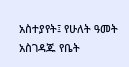አስተያየት፤ የሁለት ዓመት አስገዳጁ የቤት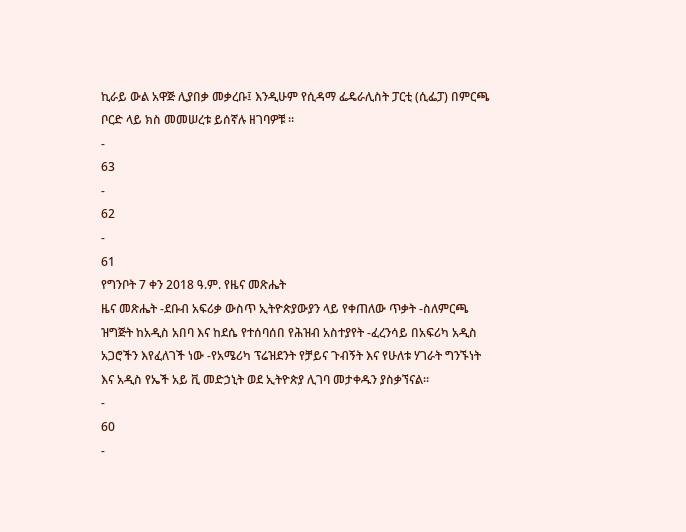ኪራይ ውል አዋጅ ሊያበቃ መቃረቡ፤ እንዲሁም የሲዳማ ፌዴራሊስት ፓርቲ (ሲፌፓ) በምርጫ ቦርድ ላይ ክስ መመሠረቱ ይሰኛሉ ዘገባዎቹ ።
-
63
-
62
-
61
የግንቦት 7 ቀን 2018 ዓ.ም. የዜና መጽሔት
ዜና መጽሔት -ደቡብ አፍሪቃ ውስጥ ኢትዮጵያውያን ላይ የቀጠለው ጥቃት -ስለምርጫ ዝግጅት ከአዲስ አበባ እና ከደሴ የተሰባሰበ የሕዝብ አስተያየት -ፈረንሳይ በአፍሪካ አዲስ አጋሮችን እየፈለገች ነው -የአሜሪካ ፕሬዝደንት የቻይና ጉብኝት እና የሁለቱ ሃገራት ግንኙነት እና አዲስ የኤች አይ ቪ መድኃኒት ወደ ኢትዮጵያ ሊገባ መታቀዱን ያስቃኘናል።
-
60
-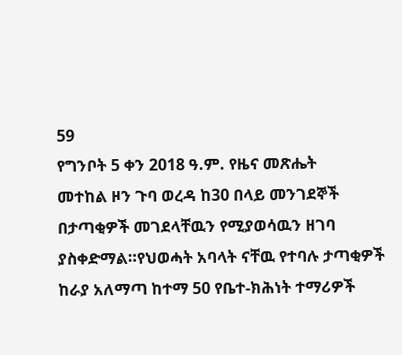59
የግንቦት 5 ቀን 2018 ዓ.ም. የዜና መጽሔት
መተከል ዞን ጉባ ወረዳ ከ30 በላይ መንገደኞች በታጣቂዎች መገደላቸዉን የሚያወሳዉን ዘገባ ያስቀድማል።የህወሓት አባላት ናቸዉ የተባሉ ታጣቂዎች ከራያ አለማጣ ከተማ 50 የቤተ-ክሕነት ተማሪዎች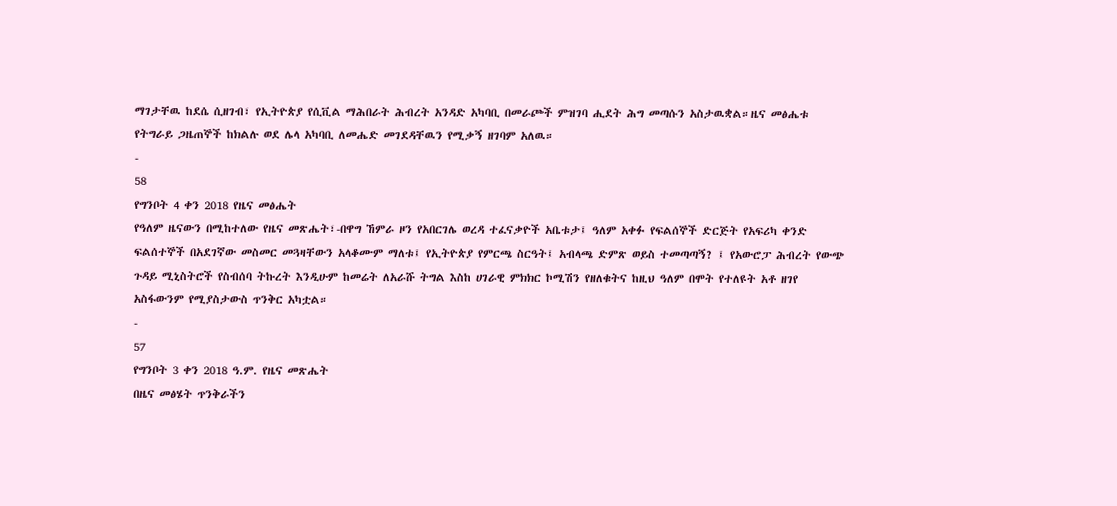ማገታቸዉ ከደሴ ሲዘገብ፣ የኢትዮጵያ የሲቪል ማሕበራት ሕብረት አንዳድ አካባቢ በመራጮች ምዝገባ ሒደት ሕግ መጣሱን አስታዉቋል።ዜና መፅሔቱ የትግራይ ጋዜጠኞች ከክልሉ ወደ ሌላ አካባቢ ለመሔድ መገደዳቸዉን የሚቃኝ ዘገባም አለዉ።
-
58
የግንቦት 4 ቀን 2018 የዜና መፅሔት
የዓለም ዜናውን በሚከተለው የዜና መጽሔት፣-በዋግ ኸምራ ዞን የአበርገሌ ወረዳ ተፈናቃዮች አቤቱታ፤ ዓለም አቀፉ የፍልሰኞች ድርጅት የአፍሪካ ቀንድ ፍልሰተኞች በአደገኛው መስመር መጓዛቸውን አላቆሙም ማለቱ፤ የኢትዮጵያ የምርጫ ስርዓት፤ አብላጫ ድምጽ ወይስ ተመጣጣኝ? ፤ የአውሮፓ ሕብረት የውጭ ጉዳይ ሚኒስትሮች የስብሰባ ትኩረት እንዲሁም ከመሬት ለአራሹ ትግል እስከ ሀገራዊ ምክክር ኮሚሽን የዘለቁትና ከዚህ ዓለም በሞት የተለዩት አቶ ዘገየ አስፋውንም የሚያስታውስ ጥንቅር አካቷል።
-
57
የግንቦት 3 ቀን 2018 ዓ.ም. የዜና መጽሔት
በዜና መፅሄት ጥንቅራችን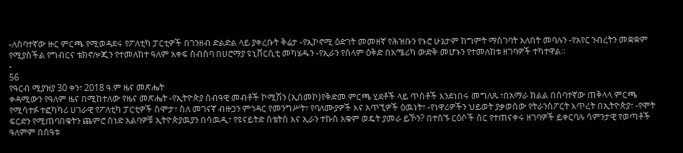-ለሰባተኛው ዙር ምርጫ የሚወዳደሩ የፖለቲካ ፓርቲዎች በገንዘብ ድልድል ላይ ያቀረቡት ቅሬታ -የኢኮኖሚ ዕድገት መመዘኛ የሕዝቡን የኑሮ ሁኔታም ከግምት ማስገባት አለበት መባሉን -የአየር ንብረትን መቋቋም የሚያስችል የግብርና ቴክኖሎጂን የተመለከተ ዓለም አቀፍ ስብሰባ በሀሮማያ ዩኒቨርሲቲ መካሄዱን -የኢራን የሰላም ዕቅድ በአሜሪካ ውድቅ መሆኑን የተመለከቱ ዘገባዎች ተካተዋል።
-
56
የዓርብ ሚያዝያ 30 ቀን፣ 2018 ዓ.ም ዜና መጽሔት
ቀዳሚውን የዓለም ዜና በሚከተለው የዜና መጽሔት -የኢትዮጵያ ሰብዓዊ መብቶች ኮሚሽን (ኢሰመኮ)የቅድመ ምርጫ ሂደቶች ላይ ጥሰቶች እንደነበሩ መግለጹ ፣በአማራ ክልል በሰባተኛው ጠቅላላ ምርጫ የሚሳተፉ ተፎካካሪ ሀገራዊ የፖለቲካ ፓርቲዎች ስሞታ፣ ስለ መገናኛ ብዙኃን ምኅዳር የመንግሥት፣ የባለሙያዎች እና አጥኚዎች ዕዉነት፣ -የነዋሪዎችን ህይወት ያቃወሰው የትራንስፖርት እጥረት በኢትዮጵያ፣ -የሞት ፍርድን የሚጠባበቁትን ጨምሮ ሰነድ አልባዎቹ ኢትዮጵያዉያን በሳዉዲ፣ የዩናይትድ ስቴትስ እና ኢራን ተኩስ አቁም ወዴት ያመራ ይኾን? በተሰኙ ርዕሶች ስር የተጠናቀሩ ዘገባዎች ይቀርባሉ ሳምንታዊ የወጣቶች ዓለምም በሰዓቱ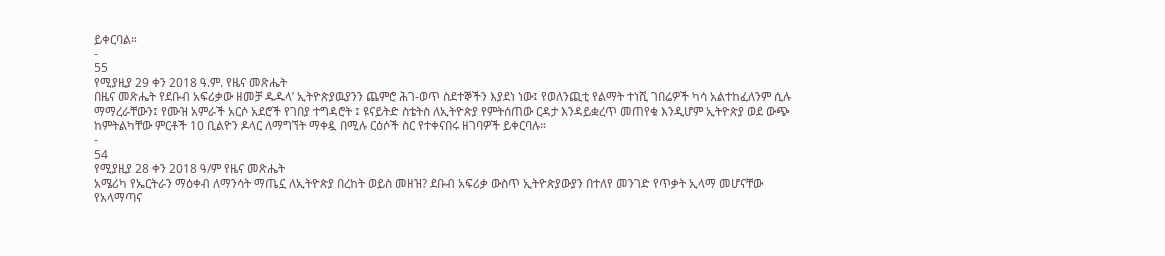ይቀርባል።
-
55
የሚያዚያ 29 ቀን 2018 ዓ.ም. የዜና መጽሔት
በዜና መጽሔት የደቡብ አፍሪቃው ዘመቻ ዱዱላ’ ኢትዮጵያዉያንን ጨምሮ ሕገ-ወጥ ስደተኞችን እያደነ ነው፤ የወለንጪቲ የልማት ተነሺ ገበሬዎች ካሳ አልተከፈለንም ሲሉ ማማረራቸውን፤ የሙዝ አምራች አርሶ አደሮች የገበያ ተግዳሮት ፤ ዩናይትድ ስቴትስ ለኢትዮጵያ የምትሰጠው ርዳታ እንዳይቋረጥ መጠየቁ እንዲሆም ኢትዮጵያ ወደ ውጭ ከምትልካቸው ምርቶች 10 ቢልዮን ዶላር ለማግኘት ማቀዷ በሚሉ ርዕሶች ስር የተቀናበሩ ዘገባዎች ይቀርባሉ።
-
54
የሚያዚያ 28 ቀን 2018 ዓ/ም የዜና መጽሔት
አሜሪካ የኤርትራን ማዕቀብ ለማንሳት ማጤኗ ለኢትዮጵያ በረከት ወይስ መዘዝ? ደቡብ አፍሪቃ ውስጥ ኢትዮጵያውያን በተለየ መንገድ የጥቃት ኢላማ መሆናቸው የአላማጣና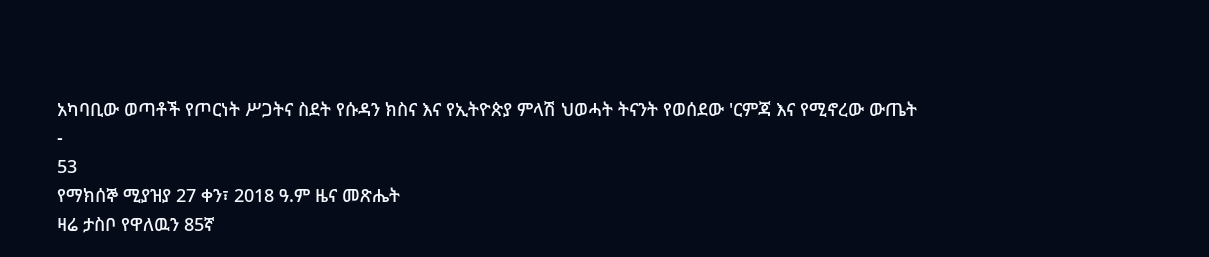አካባቢው ወጣቶች የጦርነት ሥጋትና ስደት የሱዳን ክስና እና የኢትዮጵያ ምላሽ ህወሓት ትናንት የወሰደው 'ርምጃ እና የሚኖረው ውጤት
-
53
የማክሰኞ ሚያዝያ 27 ቀን፣ 2018 ዓ.ም ዜና መጽሔት
ዛሬ ታስቦ የዋለዉን 85ኛ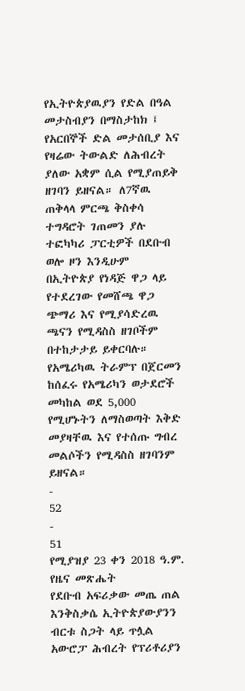የኢትዮጵያዉያን የድል በዓል መታስብያን በማስታከክ ፤ የአርበኞች ድል መታሰቢያ እና የዛሬው ትውልድ ለሕብረት ያለው አቋም ሲል የሚያጠይቅ ዘገባን ይዘናል። ለ7ኛዉ ጠቅላላ ምርጫ ቅስቀሳ ተግዳሮት ገጠመን ያሉ ተፎካካሪ ፓርቲዎች በደቡብ ወሎ ዞን እንዲሁም በኢትዮጵያ የነዳጅ ዋጋ ላይ የተደረገው የመሸጫ ዋጋ ጭማሪ እና የሚያሳድረዉ ጫናን የሚዳስስ ዘገቦችም በተከታታይ ይቀርባሉ። የአሜሪካዉ ትራምፕ በጀርመን ከሰፈሩ የአሜሪካን ወታደሮች መካከል ወደ 5,000 የሚሆኑትን ለማስወጣት እቅድ መያዛቸዉ እና የተሰጡ ግብረ መልሶችን የሚዳስስ ዘገባንም ይዘናል።
-
52
-
51
የሚያዝያ 23 ቀን 2018 ዓ.ም. የዜና መጽሔት
የደቡብ አፍሪቃው መጤ ጠል እንቅስቃሴ ኢትዮጵያውያንን ብርቱ ስጋት ላይ ጥሏል አውሮፓ ሕብረት የፕሪቶሪያን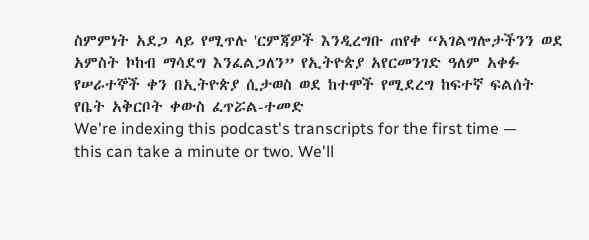ስምምነት አደጋ ላይ የሚጥሉ 'ርምጃዎች እንዲረግቡ ጠየቀ “አገልግሎታችንን ወደ አምስት ኮከብ ማሳደግ እንፈልጋለን” የኢትዮጵያ አየርመንገድ ዓለም አቀፉ የሠራተኞች ቀን በኢትዮጵያ ሲታወስ ወደ ከተሞች የሚደረግ ከፍተኛ ፍልሰት የቤት አቅርቦት ቀውስ ፈጥሯል-ተመድ
We're indexing this podcast's transcripts for the first time — this can take a minute or two. We'll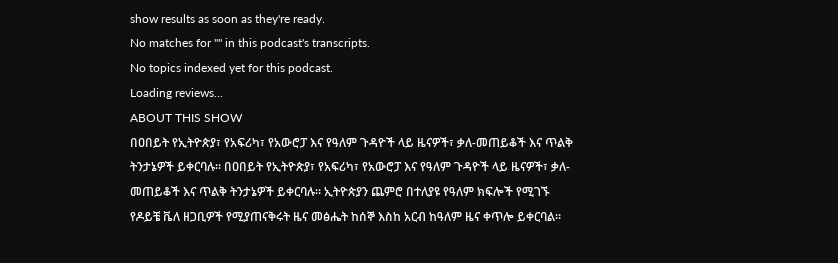show results as soon as they're ready.
No matches for "" in this podcast's transcripts.
No topics indexed yet for this podcast.
Loading reviews...
ABOUT THIS SHOW
በዐበይት የኢትዮጵያ፣ የአፍሪካ፣ የአውሮፓ እና የዓለም ጉዳዮች ላይ ዜናዎች፣ ቃለ-መጠይቆች እና ጥልቅ ትንታኔዎች ይቀርባሉ። በዐበይት የኢትዮጵያ፣ የአፍሪካ፣ የአውሮፓ እና የዓለም ጉዳዮች ላይ ዜናዎች፣ ቃለ-መጠይቆች እና ጥልቅ ትንታኔዎች ይቀርባሉ። ኢትዮጵያን ጨምሮ በተለያዩ የዓለም ክፍሎች የሚገኙ የዶይቼ ቬለ ዘጋቢዎች የሚያጠናቅሩት ዜና መፅሔት ከሰኞ እስከ አርብ ከዓለም ዜና ቀጥሎ ይቀርባል።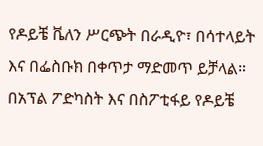የዶይቼ ቬለን ሥርጭት በራዲዮ፣ በሳተላይት እና በፌስቡክ በቀጥታ ማድመጥ ይቻላል። በአፕል ፖድካስት እና በስፖቲፋይ የዶይቼ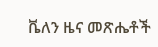ቬለን ዜና መጽሔቶች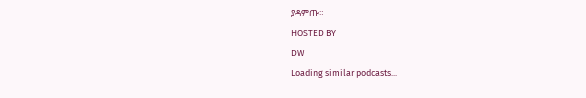ያዳምጡ።
HOSTED BY
DW
Loading similar podcasts...